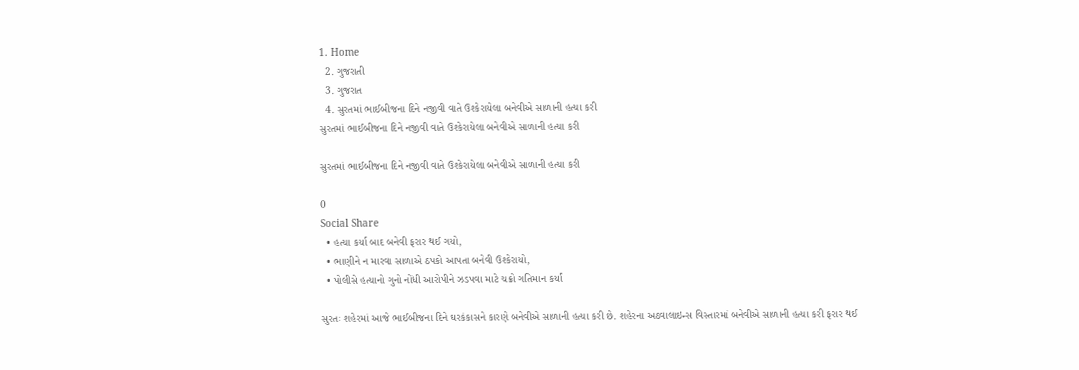1. Home
  2. ગુજરાતી
  3. ગુજરાત
  4. સુરતમાં ભાઈબીજના દિને નજીવી વાતે ઉશ્કેરાયેલા બનેવીએ સાળાની હત્યા કરી
સુરતમાં ભાઈબીજના દિને નજીવી વાતે ઉશ્કેરાયેલા બનેવીએ સાળાની હત્યા કરી

સુરતમાં ભાઈબીજના દિને નજીવી વાતે ઉશ્કેરાયેલા બનેવીએ સાળાની હત્યા કરી

0
Social Share
  • હત્યા કર્યા બાદ બનેવી ફરાર થઈ ગયો,
  • ભાણીને ન મારવા સાળાએ ઠપકો આપતા બનેવી ઉશ્કેરાયો,
  • પોલીસે હત્યાનો ગુનો નોંધી આરોપીને ઝડપવા માટે ચક્રો ગતિમાન કર્યાં

સુરતઃ શહેરમાં આજે ભાઈબીજના દિને ઘરકંકાસને કારણે બનેવીએ સાળાની હત્યા કરી છે. શહેરના અઠવાલાઇન્સ વિસ્તારમાં બનેવીએ સાળાની હત્યા કરી ફરાર થઈ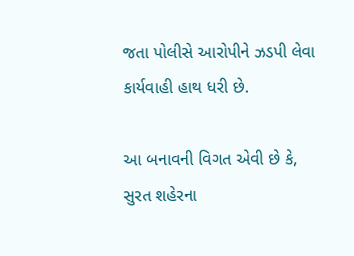જતા પોલીસે આરોપીને ઝડપી લેવા કાર્યવાહી હાથ ધરી છે.

આ બનાવની વિગત એવી છે કે, સુરત શહેરના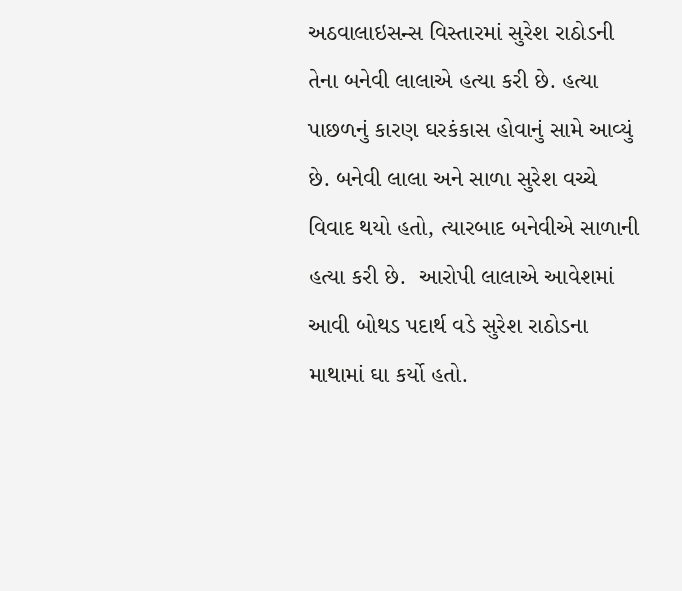અઠવાલાઇસન્સ વિસ્તારમાં સુરેશ રાઠોડની તેના બનેવી લાલાએ હત્યા કરી છે. હત્યા પાછળનું કારણ ઘરકંકાસ હોવાનું સામે આવ્યું છે. બનેવી લાલા અને સાળા સુરેશ વચ્ચે વિવાદ થયો હતો, ત્યારબાદ બનેવીએ સાળાની હત્યા કરી છે.  આરોપી લાલાએ આવેશમાં આવી બોથડ પદાર્થ વડે સુરેશ રાઠોડના માથામાં ઘા કર્યો હતો.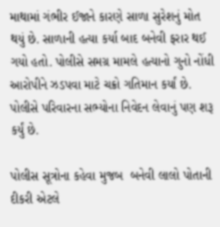માથામાં ગંભીર ઈજાને કારણે સાળા સુરેશનું મોત થયું છે. સાળાની હત્યા કર્યા બાદ બનેવી ફરાર થઈ ગયો હતો. પોલીસે સમગ્ર મામલે હત્યાનો ગુનો નોંધી આરોપીને ઝડપવા માટે ચક્રો ગતિમાન કર્યાં છે. પોલીસે પરિવારના સભ્યોના નિવેદન લેવાનું પણ શરૂ કર્યું છે.

પોલીસ સૂત્રોના કહેવા મુજબ  બનેવી લાલો પોતાની દીકરી એટલે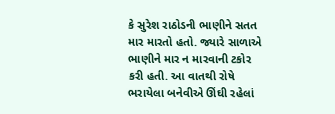કે સુરેશ રાઠોડની ભાણીને સતત માર મારતો હતો. જ્યારે સાળાએ ભાણીને માર ન મારવાની ટકોર કરી હતી. આ વાતથી રોષે ભરાયેલા બનેવીએ ઊંઘી રહેલાં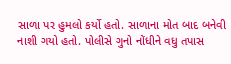સાળા પર હુમલો કર્યો હતો. સાળાના મોત બાદ બનેવી નાશી ગયો હતો. પોલીસે ગુનો નોંધીને વધુ તપાસ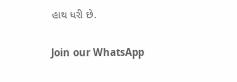હાથ ધરી છે.

Join our WhatsApp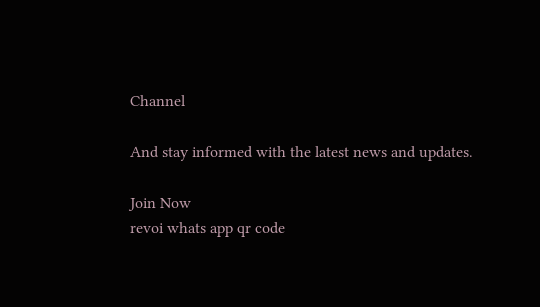Channel

And stay informed with the latest news and updates.

Join Now
revoi whats app qr code